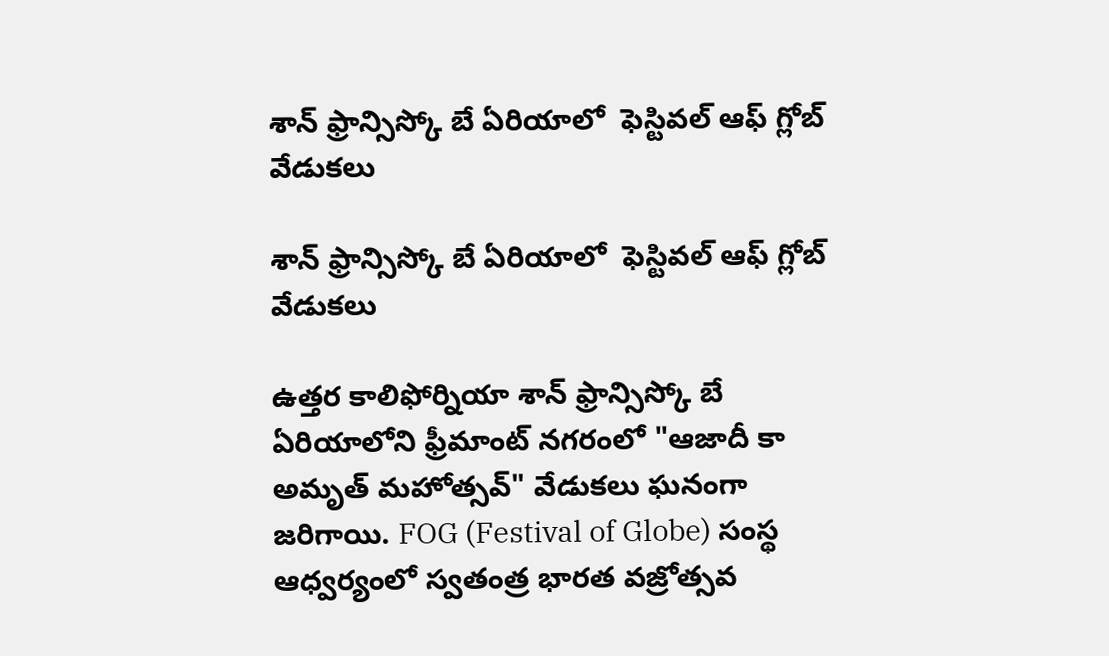శాన్ ఫ్రాన్సిస్కో బే ఏరియాలో  ఫెస్టివల్ ఆఫ్ గ్లోబ్ వేడుకలు

శాన్ ఫ్రాన్సిస్కో బే ఏరియాలో  ఫెస్టివల్ ఆఫ్ గ్లోబ్ వేడుకలు

ఉత్తర కాలిఫోర్నియా శాన్ ఫ్రాన్సిస్కో బే ఏరియాలోని ఫ్రీమాంట్ నగరంలో "ఆజాదీ కా అమృత్‌ మహోత్సవ్‌" వేడుకలు ఘనంగా జరిగాయి. FOG (Festival of Globe) సంస్థ ఆధ్వర్యంలో స్వతంత్ర భారత వజ్రోత్సవ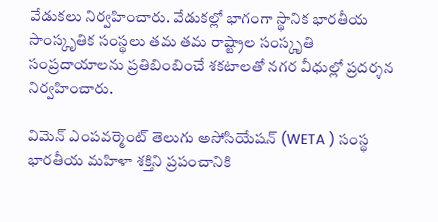వేడుకలు నిర్వహించారు. వేడుకల్లో భాగంగా స్థానిక భారతీయ సాంస్కృతిక సంస్థలు తమ తమ రాష్ట్రాల సంస్కృతి సంప్రదాయాలను ప్రతిబింబించే శకటాలతో నగర వీధుల్లో ప్రదర్శన నిర్వహించారు.

విమెన్ ఎంపవర్మెంట్ తెలుగు అసోసియేషన్ (WETA ) సంస్థ భారతీయ మహిళా శక్తిని ప్రపంచానికి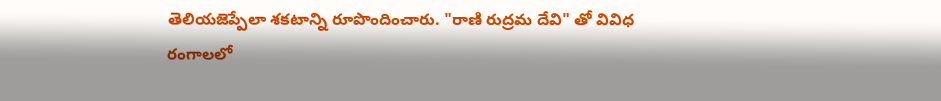తెలియజెప్పేలా శకటాన్ని రూపొందించారు. "రాణి రుద్రమ దేవి" తో వివిధ రంగాలలో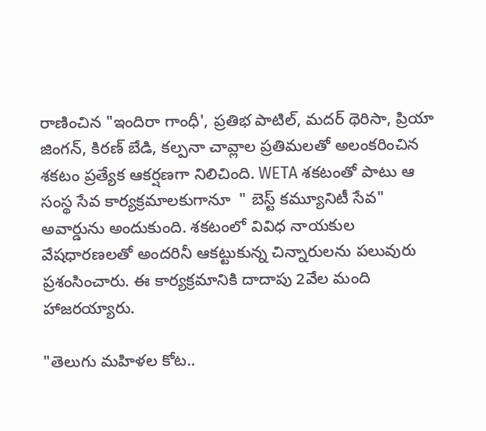రాణించిన "ఇందిరా గాంధీ', ప్రతిభ పాటిల్, మదర్ థెరిసా, ప్రియా జింగన్, కిరణ్ బేడి, కల్పనా చావ్లాల ప్రతిమలతో అలంకరించిన శకటం ప్రత్యేక ఆకర్షణగా నిలిచింది. WETA శకటంతో పాటు ఆ సంస్థ సేవ కార్యక్రమాలకుగానూ  " బెస్ట్ కమ్యూనిటీ సేవ" అవార్డును అందుకుంది. శకటంలో వివిధ నాయకుల వేషధారణలతో అందరినీ ఆకట్టుకున్న చిన్నారులను పలువురు ప్రశంసించారు. ఈ కార్యక్రమానికి దాదాపు 2వేల మంది హాజరయ్యారు.

"తెలుగు మహిళల కోట..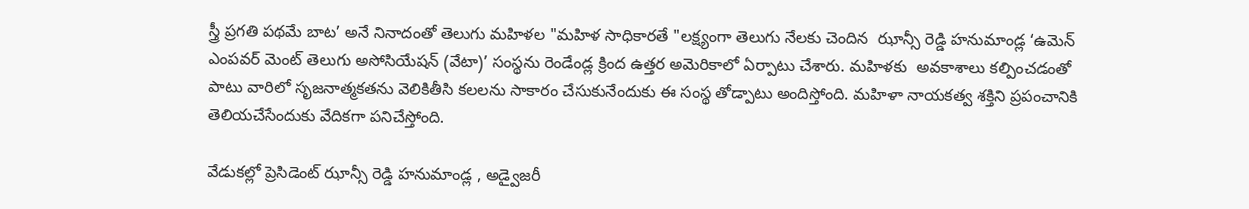స్త్రీ ప్రగతి పథమే బాట’ అనే నినాదంతో తెలుగు మహిళల "మహిళ సాధికారతే "లక్ష్యంగా తెలుగు నేలకు చెందిన  ఝాన్సీ రెడ్డి హనుమాండ్ల ‘ఉమెన్ ఎంపవర్ మెంట్ తెలుగు అసోసియేషన్ (వేటా)’ సంస్థను రెండేండ్ల క్రింద ఉత్తర అమెరికాలో ఏర్పాటు చేశారు. మహిళకు  అవకాశాలు కల్పించడంతో పాటు వారిలో సృజనాత్మకతను వెలికితీసి కలలను సాకారం చేసుకునేందుకు ఈ సంస్థ తోడ్పాటు అందిస్తోంది. మహిళా నాయకత్వ శక్తిని ప్రపంచానికి తెలియచేసేందుకు వేదికగా పనిచేస్తోంది.

వేడుకల్లో ప్రెసిడెంట్ ఝాన్సీ రెడ్డి హనుమాండ్ల , అడ్వైజరీ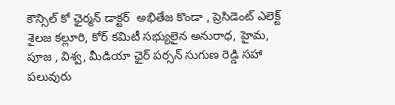కౌన్సిల్ కో ఛైర్మన్ డాక్టర్  అభితేజ కొండా , ప్రెసిడెంట్ ఎలెక్ట్ శైలజ కల్లూరి, కోర్ కమిటీ సభ్యులైన అనురాధ, హైమ, పూజ , విశ్వ, మీడియా ఛైర్ పర్సన్ సుగుణ రెడ్డి సహా పలువురు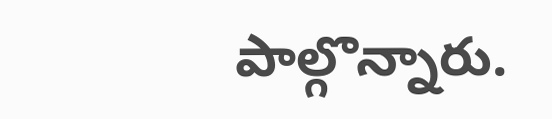పాల్గొన్నారు.